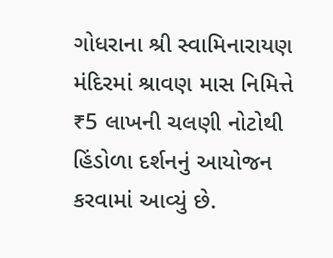ગોધરાના શ્રી સ્વામિનારાયણ મંદિરમાં શ્રાવણ માસ નિમિત્તે ₹5 લાખની ચલણી નોટોથી હિંડોળા દર્શનનું આયોજન કરવામાં આવ્યું છે.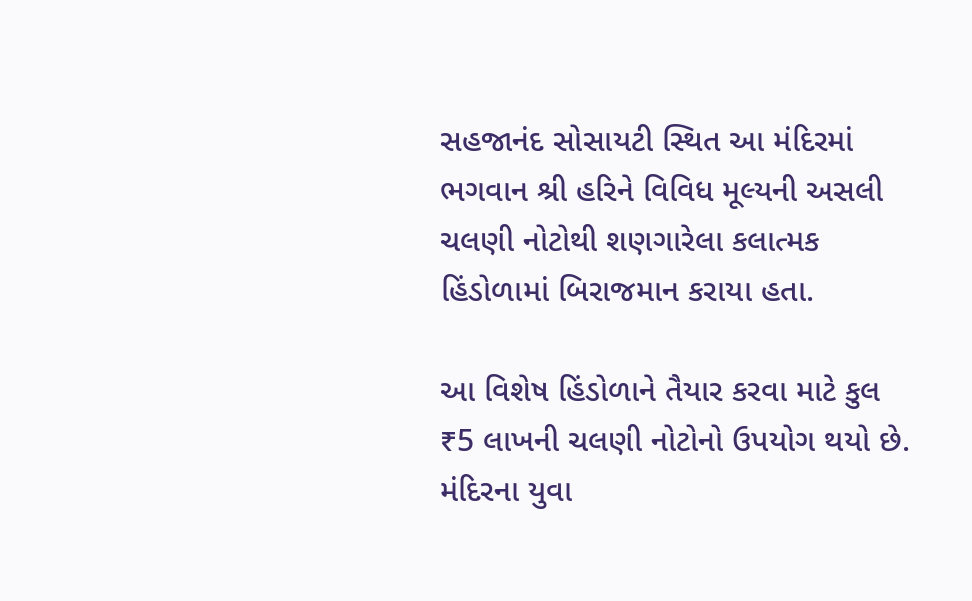સહજાનંદ સોસાયટી સ્થિત આ મંદિરમાં ભગવાન શ્રી હરિને વિવિધ મૂલ્યની અસલી ચલણી નોટોથી શણગારેલા કલાત્મક હિંડોળામાં બિરાજમાન કરાયા હતા.

આ વિશેષ હિંડોળાને તૈયાર કરવા માટે કુલ ₹5 લાખની ચલણી નોટોનો ઉપયોગ થયો છે. મંદિરના યુવા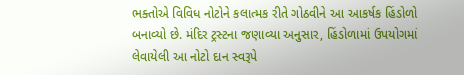ભક્તોએ વિવિધ નોટોને કલાત્મક રીતે ગોઠવીને આ આકર્ષક હિંડોળો બનાવ્યો છે. મંદિર ટ્રસ્ટના જણાવ્યા અનુસાર, હિંડોળામાં ઉપયોગમાં લેવાયેલી આ નોટો દાન સ્વરૂપે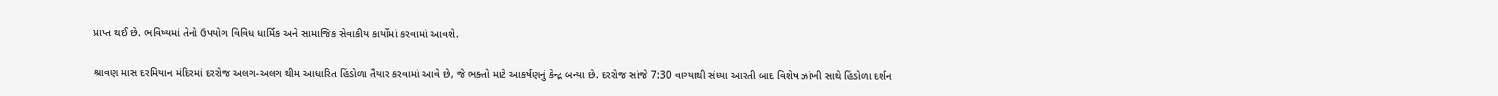પ્રાપ્ત થઈ છે. ભવિષ્યમાં તેનો ઉપયોગ વિવિધ ધાર્મિક અને સામાજિક સેવાકીય કાર્યોમાં કરવામાં આવશે.

શ્રાવણ માસ દરમિયાન મંદિરમાં દરરોજ અલગ-અલગ થીમ આધારિત હિંડોળા તૈયાર કરવામાં આવે છે, જે ભક્તો માટે આકર્ષણનું કેન્દ્ર બન્યા છે. દરરોજ સાંજે 7:30 વાગ્યાથી સંધ્યા આરતી બાદ વિશેષ ઝાંખી સાથે હિંડોળા દર્શન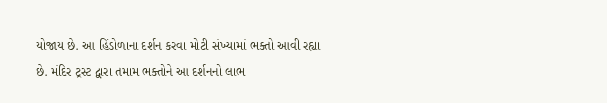યોજાય છે. આ હિંડોળાના દર્શન કરવા મોટી સંખ્યામાં ભક્તો આવી રહ્યા છે. મંદિર ટ્રસ્ટ દ્વારા તમામ ભક્તોને આ દર્શનનો લાભ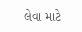લેવા માટે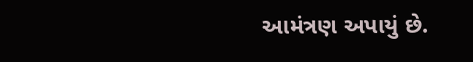આમંત્રણ અપાયું છે.